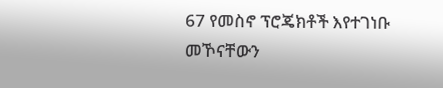67 የመስኖ ፕሮጄክቶች እየተገነቡ መኾናቸውን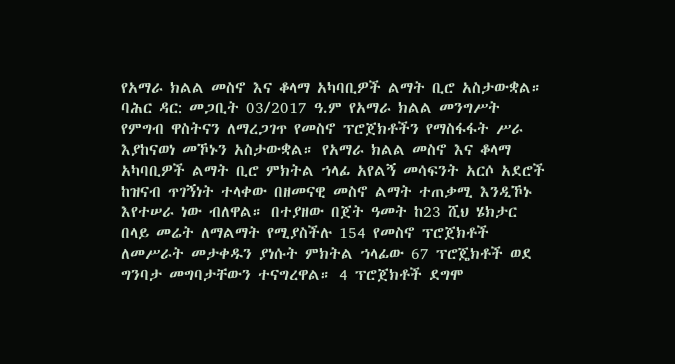የአማራ ክልል መስኖ እና ቆላማ አካባቢዎች ልማት ቢሮ አስታውቋል።
ባሕር ዳር: መጋቢት 03/2017 ዓ.ም የአማራ ክልል መንግሥት የምግብ ዋስትናን ለማረጋገጥ የመስኖ ፕሮጀክቶችን የማስፋፋት ሥራ እያከናወነ መኾኑን አስታውቋል። የአማራ ክልል መስኖ እና ቆላማ አካባቢዎች ልማት ቢሮ ምክትል ኀላፊ አየልኝ መሳፍንት አርሶ አደሮች ከዝናብ ጥገኝነት ተላቀው በዘመናዊ መስኖ ልማት ተጠቃሚ እንዲኾኑ እየተሠራ ነው ብለዋል። በተያዘው በጀት ዓመት ከ23 ሺህ ሄክታር በላይ መሬት ለማልማት የሚያስችሉ 154 የመስኖ ፕሮጀክቶች ለመሥራት መታቀዱን ያነሱት ምክትል ኀላፊው 67 ፕሮጄክቶች ወደ ግንባታ መግባታቸውን ተናግረዋል። 4 ፕሮጀክቶች ደግሞ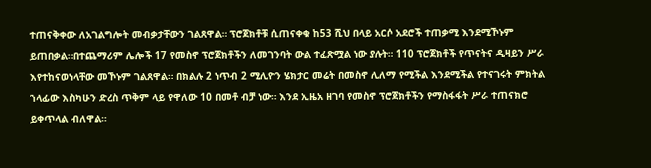ተጠናቅቀው ለአገልግሎት መብቃታቸውን ገልጸዋል። ፕሮጀክቶቹ ሲጠናቀቁ ከ53 ሺህ በላይ አርሶ አደሮች ተጠቃሚ እንደሚኾኑም ይጠበቃል።በተጨማሪም ሌሎች 17 የመስኖ ፕሮጀክቶችን ለመገንባት ውል ተፈጽሟል ነው ያሉት። 110 ፕሮጀክቶች የጥናትና ዲዛይን ሥራ እየተከናወነላቸው መኾኑም ገልጸዋል። በክልሉ 2 ነጥብ 2 ሚሊዮን ሄክታር መሬት በመስኖ ሊለማ የሚችል እንደሚችል የተናገሩት ምክትል ኀላፊው እስካሁን ድረስ ጥቅም ላይ የዋለው 10 በመቶ ብቻ ነው። እንደ ኢዜአ ዘገባ የመስኖ ፕሮጀክቶችን የማስፋፋት ሥራ ተጠናክሮ ይቀጥላል ብለዋል።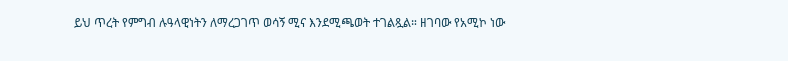ይህ ጥረት የምግብ ሉዓላዊነትን ለማረጋገጥ ወሳኝ ሚና እንደሚጫወት ተገልጿል። ዘገባው የአሚኮ ነው